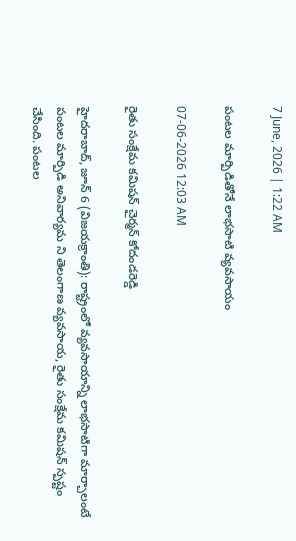7 June, 2026 | 1:22 AM

పంటల మార్పిడితోనే లాభసాటి వ్యవసాయం

07-06-2026 12:03 AM

రైతు సంక్షేమ కమిషన్ చైర్మన్ కోదండరెడ్డి

హైదరాబాద్, జూన్ 6 (విజయక్రాంతి): రాష్ట్రంలో వ్యవసాయాన్ని లాభసాటిగా మార్చాలంటే పంటల మార్పిడి అనివార్యమ ని తెలంగాణ వ్యవసాయ, రైతు సంక్షేమ కమిషన్ స్పష్టం చేసింది. పంటల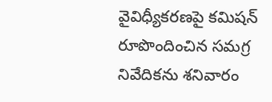వైవిధ్యీకరణపై కమిషన్ రూపొందించిన సమగ్ర నివేదికను శనివారం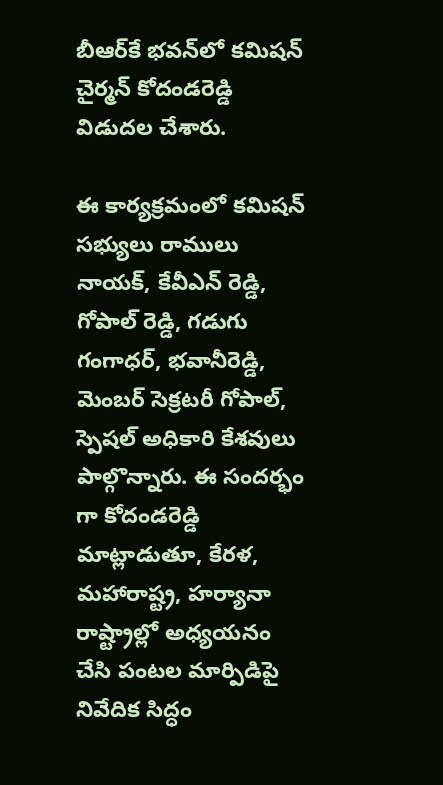బీఆర్‌కే భవన్‌లో కమిషన్ చైర్మన్ కోదండరెడ్డి విడుదల చేశారు.

ఈ కార్యక్రమంలో కమిషన్ సభ్యులు రాములు నాయక్, కేవీఎన్ రెడ్డి, గోపాల్ రెడ్డి, గడుగు గంగాధర్, భవానీరెడ్డి, మెంబర్ సెక్రటరీ గోపాల్, స్పెషల్ అధికారి కేశవులు పాల్గొన్నారు. ఈ సందర్భం గా కోదండరెడ్డి మాట్లాడుతూ, కేరళ, మహారాష్ట్ర, హర్యానా రాష్ట్రాల్లో అధ్యయనం చేసి పంటల మార్పిడిపై నివేదిక సిద్ధం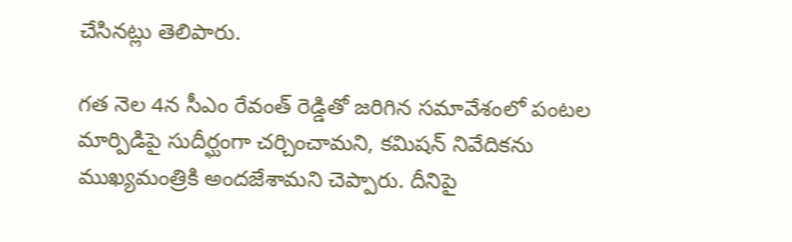చేసినట్లు తెలిపారు.

గత నెల 4న సీఎం రేవంత్ రెడ్డితో జరిగిన సమావేశంలో పంటల మార్పిడిపై సుదీర్ఘంగా చర్చించామని, కమిషన్ నివేదికను ముఖ్యమంత్రికి అందజేశామని చెప్పారు. దీనిపై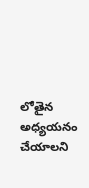లోతైన అధ్యయనం చేయాలని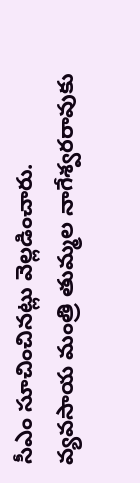సీఎం సూచించినట్లు వెల్లడించారు. వ్యవసాయ మంత్రి తుమ్మల నాగేశ్వరరావుకు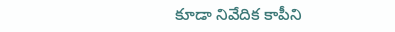కూడా నివేదిక కాపీని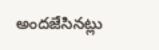అందజేసినట్లు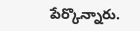పేర్కొన్నారు.